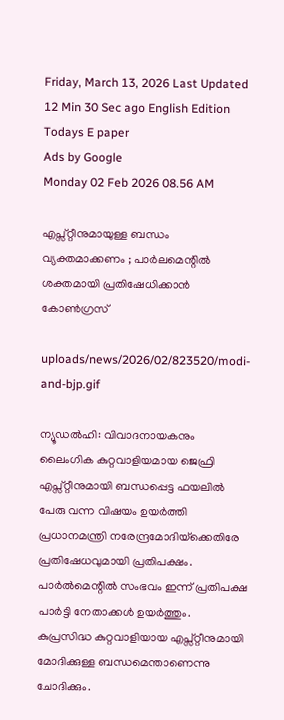Friday, March 13, 2026 Last Updated 12 Min 30 Sec ago English Edition
Todays E paper
Ads by Google
Monday 02 Feb 2026 08.56 AM

എപ്സ്റ്റീനുമായുള്ള ബന്ധം വ്യക്തമാക്കണം ; പാര്‍ലമെന്റില്‍ ശക്തമായി പ്രതിഷേധിക്കാന്‍ കോണ്‍ഗ്രസ്

uploads/news/2026/02/823520/modi-and-bjp.gif

ന്യൂഡല്‍ഹി: വിവാദനായകനും ലൈംഗിക കുറ്റവാളിയമായ ജെഫ്രി എപ്സ്റ്റീനുമായി ബന്ധപ്പെട്ട ഫയലില്‍ പേരു വന്ന വിഷയം ഉയര്‍ത്തി പ്രധാനമന്ത്രി നരേന്ദ്രമോദിയ്‌ക്കെതിരേ പ്രതിഷേധവുമായി പ്രതിപക്ഷം. പാര്‍ല്‍മെന്റില്‍ സംഭവം ഇന്ന് പ്രതിപക്ഷ പാര്‍ട്ടി നേതാക്കള്‍ ഉയര്‍ത്തും. കുപ്രസിദ്ധ കുറ്റവാളിയായ എപ്സ്റ്റീനുമായി മോദിക്കുള്ള ബന്ധമെന്താണെന്നു ചോദിക്കും.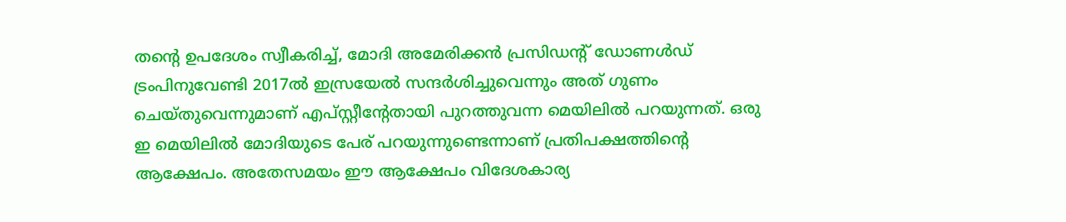തന്റെ ഉപദേശം സ്വീകരിച്ച്, മോദി അമേരിക്കന്‍ പ്രസിഡന്റ് ഡോണള്‍ഡ് ട്രംപിനുവേണ്ടി 2017ല്‍ ഇസ്രയേല്‍ സന്ദര്‍ശിച്ചുവെന്നും അത് ഗുണം ചെയ്തുവെന്നുമാണ് എപ്സ്റ്റീന്റേതായി പുറത്തുവന്ന മെയിലില്‍ പറയുന്നത്. ഒരു ഇ മെയിലില്‍ മോദിയുടെ പേര് പറയുന്നുണ്ടെന്നാണ് പ്രതിപക്ഷത്തിന്റെ ആക്ഷേപം. അതേസമയം ഈ ആക്ഷേപം വിദേശകാര്യ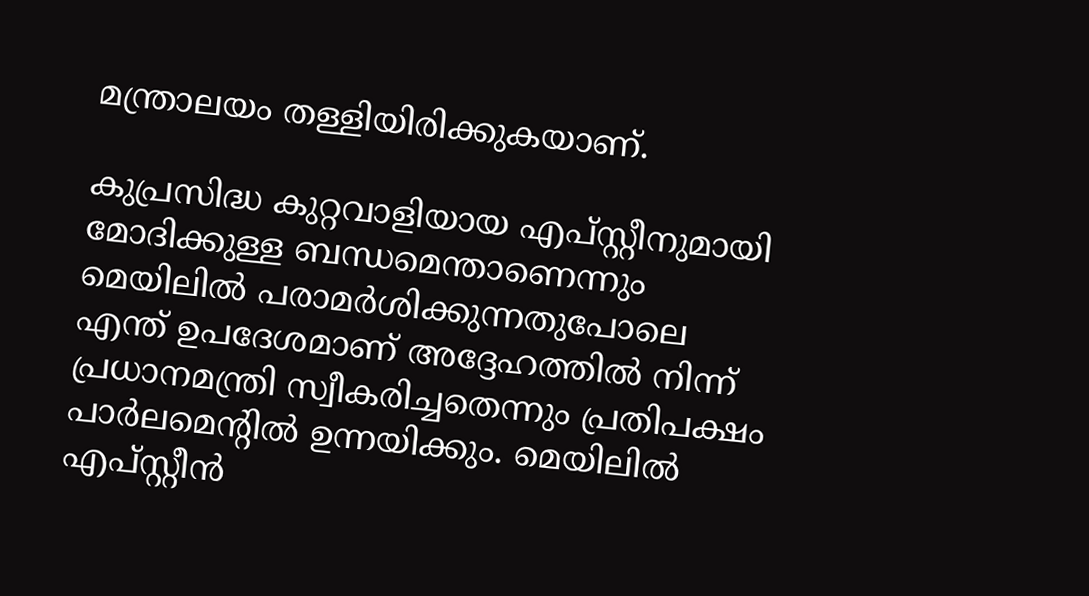മന്ത്രാലയം തള്ളിയിരിക്കുകയാണ്.

കുപ്രസിദ്ധ കുറ്റവാളിയായ എപ്സ്റ്റീനുമായി മോദിക്കുള്ള ബന്ധമെന്താണെന്നും മെയിലില്‍ പരാമര്‍ശിക്കുന്നതുപോലെ എന്ത് ഉപദേശമാണ് അദ്ദേഹത്തില്‍ നിന്ന് പ്രധാനമന്ത്രി സ്വീകരിച്ചതെന്നും പ്രതിപക്ഷം പാര്‍ലമെന്റില്‍ ഉന്നയിക്കും. മെയിലില്‍ എപ്സ്റ്റീന്‍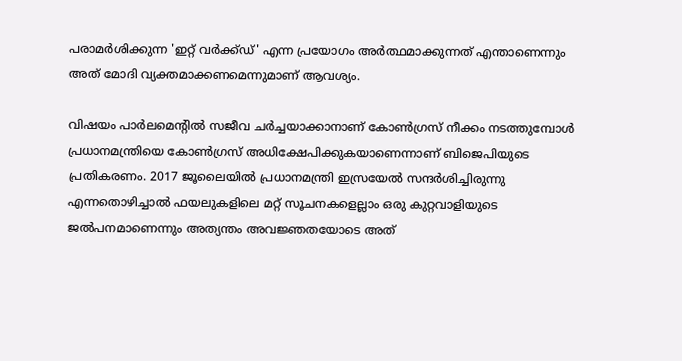പരാമര്‍ശിക്കുന്ന 'ഇറ്റ് വര്‍ക്ക്ഡ്' എന്ന പ്രയോഗം അര്‍ത്ഥമാക്കുന്നത് എന്താണെന്നും അത് മോദി വ്യക്തമാക്കണമെന്നുമാണ് ആവശ്യം.

വിഷയം പാര്‍ലമെന്റില്‍ സജീവ ചര്‍ച്ചയാക്കാനാണ് കോണ്‍ഗ്രസ് നീക്കം നടത്തുമ്പോള്‍ പ്രധാനമന്ത്രിയെ കോണ്‍ഗ്രസ് അധിക്ഷേപിക്കുകയാണെന്നാണ് ബിജെപിയുടെ പ്രതികരണം. 2017 ജൂലൈയില്‍ പ്രധാനമന്ത്രി ഇസ്രയേല്‍ സന്ദര്‍ശിച്ചിരുന്നു എന്നതൊഴിച്ചാല്‍ ഫയലുകളിലെ മറ്റ് സൂചനകളെല്ലാം ഒരു കുറ്റവാളിയുടെ ജല്‍പനമാണെന്നും അത്യന്തം അവജ്ഞതയോടെ അത്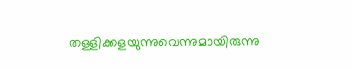തള്ളിക്കളയുന്നുവെന്നുമായിരുന്നു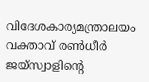വിദേശകാര്യമന്ത്രാലയം വക്താവ് രണ്‍ധീര്‍ ജയ്‌സ്വാളിന്റെ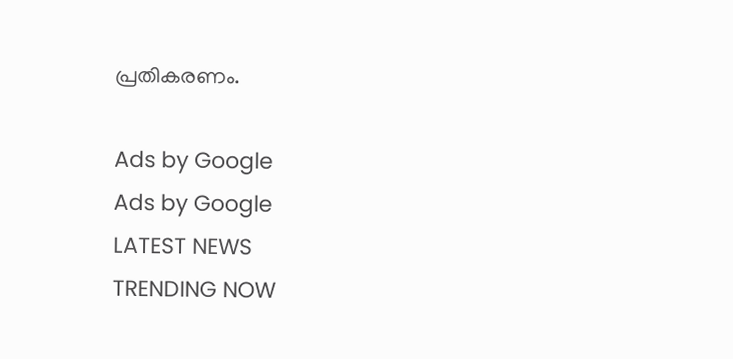പ്രതികരണം.

Ads by Google
Ads by Google
LATEST NEWS
TRENDING NOW